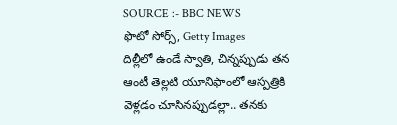SOURCE :- BBC NEWS
ఫొటో సోర్స్, Getty Images
దిల్లీలో ఉండే స్వాతి, చిన్నప్పుడు తన ఆంటీ తెల్లటి యూనిఫాంలో ఆస్పత్రికి వెళ్లడం చూసినప్పుడల్లా.. తనకు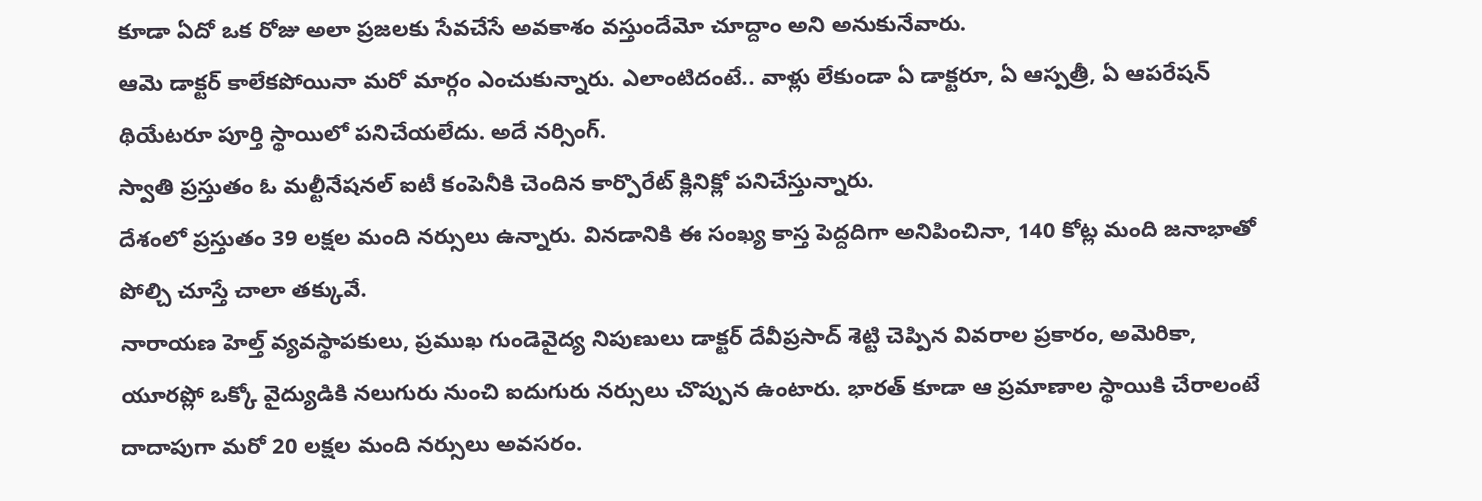కూడా ఏదో ఒక రోజు అలా ప్రజలకు సేవచేసే అవకాశం వస్తుందేమో చూద్దాం అని అనుకునేవారు.
ఆమె డాక్టర్ కాలేకపోయినా మరో మార్గం ఎంచుకున్నారు. ఎలాంటిదంటే.. వాళ్లు లేకుండా ఏ డాక్టరూ, ఏ ఆస్పత్రీ, ఏ ఆపరేషన్ థియేటరూ పూర్తి స్థాయిలో పనిచేయలేదు. అదే నర్సింగ్.
స్వాతి ప్రస్తుతం ఓ మల్టీనేషనల్ ఐటీ కంపెనీకి చెందిన కార్పొరేట్ క్లినిక్లో పనిచేస్తున్నారు.
దేశంలో ప్రస్తుతం 39 లక్షల మంది నర్సులు ఉన్నారు. వినడానికి ఈ సంఖ్య కాస్త పెద్దదిగా అనిపించినా, 140 కోట్ల మంది జనాభాతో పోల్చి చూస్తే చాలా తక్కువే.
నారాయణ హెల్త్ వ్యవస్థాపకులు, ప్రముఖ గుండెవైద్య నిపుణులు డాక్టర్ దేవీప్రసాద్ శెట్టి చెప్పిన వివరాల ప్రకారం, అమెరికా, యూరప్లో ఒక్కో వైద్యుడికి నలుగురు నుంచి ఐదుగురు నర్సులు చొప్పున ఉంటారు. భారత్ కూడా ఆ ప్రమాణాల స్థాయికి చేరాలంటే దాదాపుగా మరో 20 లక్షల మంది నర్సులు అవసరం.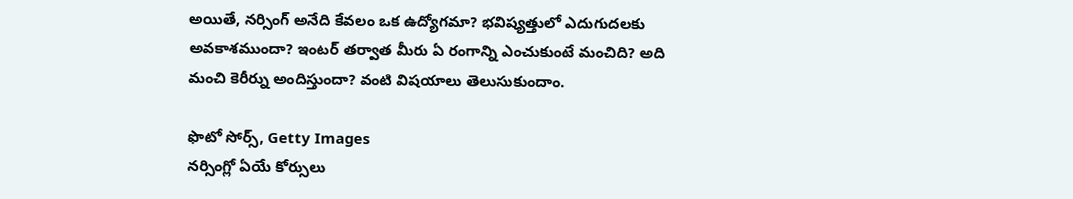అయితే, నర్సింగ్ అనేది కేవలం ఒక ఉద్యోగమా? భవిష్యత్తులో ఎదుగుదలకు అవకాశముందా? ఇంటర్ తర్వాత మీరు ఏ రంగాన్ని ఎంచుకుంటే మంచిది? అది మంచి కెరీర్ను అందిస్తుందా? వంటి విషయాలు తెలుసుకుందాం.

ఫొటో సోర్స్, Getty Images
నర్సింగ్లో ఏయే కోర్సులు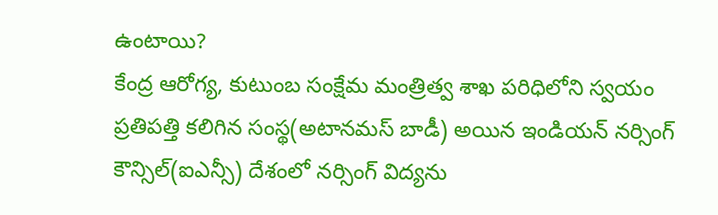ఉంటాయి?
కేంద్ర ఆరోగ్య, కుటుంబ సంక్షేమ మంత్రిత్వ శాఖ పరిధిలోని స్వయం ప్రతిపత్తి కలిగిన సంస్థ(అటానమస్ బాడీ) అయిన ఇండియన్ నర్సింగ్ కౌన్సిల్(ఐఎన్సీ) దేశంలో నర్సింగ్ విద్యను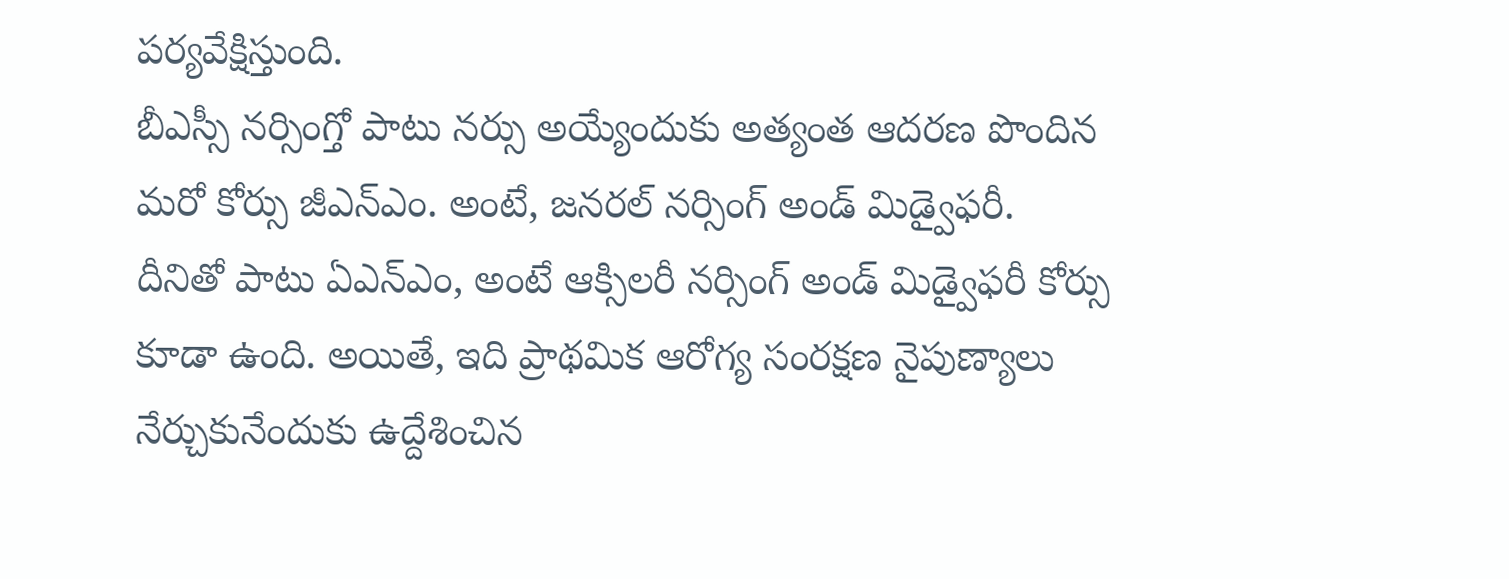పర్యవేక్షిస్తుంది.
బీఎస్సీ నర్సింగ్తో పాటు నర్సు అయ్యేందుకు అత్యంత ఆదరణ పొందిన మరో కోర్సు జీఎన్ఎం. అంటే, జనరల్ నర్సింగ్ అండ్ మిడ్వైఫరీ.
దీనితో పాటు ఏఎన్ఎం, అంటే ఆక్సిలరీ నర్సింగ్ అండ్ మిడ్వైఫరీ కోర్సు కూడా ఉంది. అయితే, ఇది ప్రాథమిక ఆరోగ్య సంరక్షణ నైపుణ్యాలు నేర్చుకునేందుకు ఉద్దేశించిన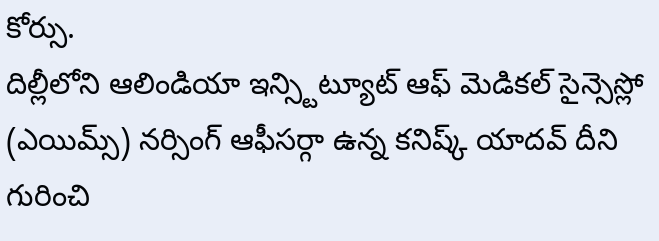కోర్సు.
దిల్లీలోని ఆలిండియా ఇన్స్టిట్యూట్ ఆఫ్ మెడికల్ సైన్సెస్లో (ఎయిమ్స్) నర్సింగ్ ఆఫీసర్గా ఉన్న కనిష్క్ యాదవ్ దీని గురించి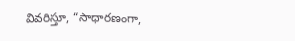వివరిస్తూ, “సాధారణంగా,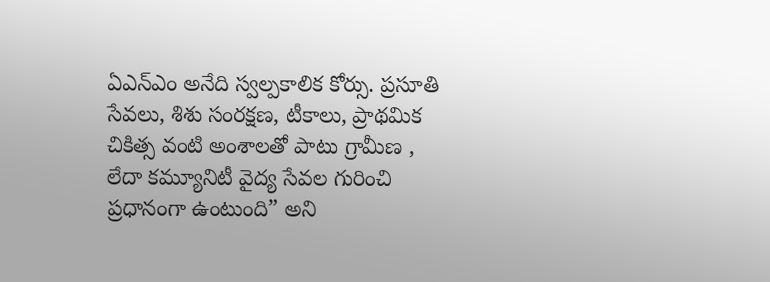ఏఎన్ఎం అనేది స్వల్పకాలిక కోర్సు. ప్రసూతి సేవలు, శిశు సంరక్షణ, టీకాలు, ప్రాథమిక చికిత్స వంటి అంశాలతో పాటు గ్రామీణ , లేదా కమ్యూనిటీ వైద్య సేవల గురించి ప్రధానంగా ఉంటుంది” అని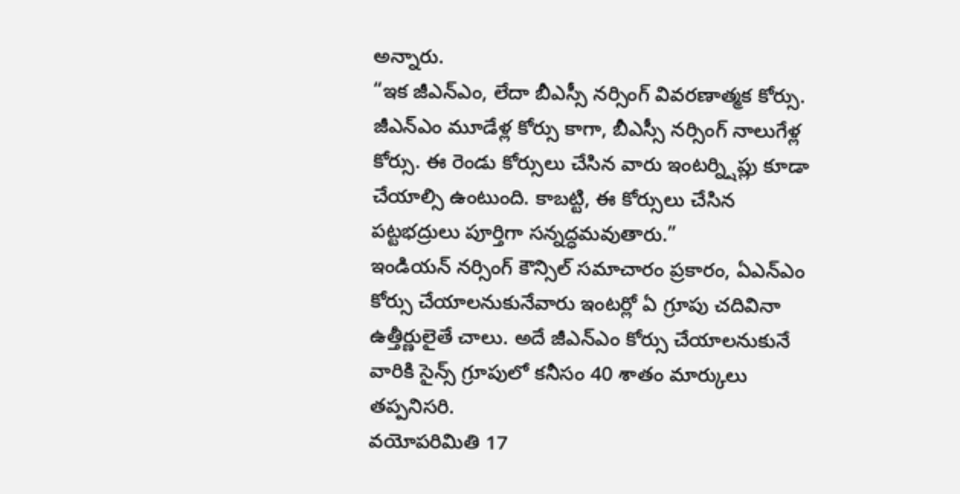అన్నారు.
“ఇక జీఎన్ఎం, లేదా బీఎస్సీ నర్సింగ్ వివరణాత్మక కోర్సు. జీఎన్ఎం మూడేళ్ల కోర్సు కాగా, బీఎస్సీ నర్సింగ్ నాలుగేళ్ల కోర్సు. ఈ రెండు కోర్సులు చేసిన వారు ఇంటర్న్షిప్లు కూడా చేయాల్సి ఉంటుంది. కాబట్టి, ఈ కోర్సులు చేసిన పట్టభద్రులు పూర్తిగా సన్నద్ధమవుతారు.”
ఇండియన్ నర్సింగ్ కౌన్సిల్ సమాచారం ప్రకారం, ఏఎన్ఎం కోర్సు చేయాలనుకునేవారు ఇంటర్లో ఏ గ్రూపు చదివినా ఉత్తీర్ణులైతే చాలు. అదే జీఎన్ఎం కోర్సు చేయాలనుకునే వారికి సైన్స్ గ్రూపులో కనీసం 40 శాతం మార్కులు తప్పనిసరి.
వయోపరిమితి 17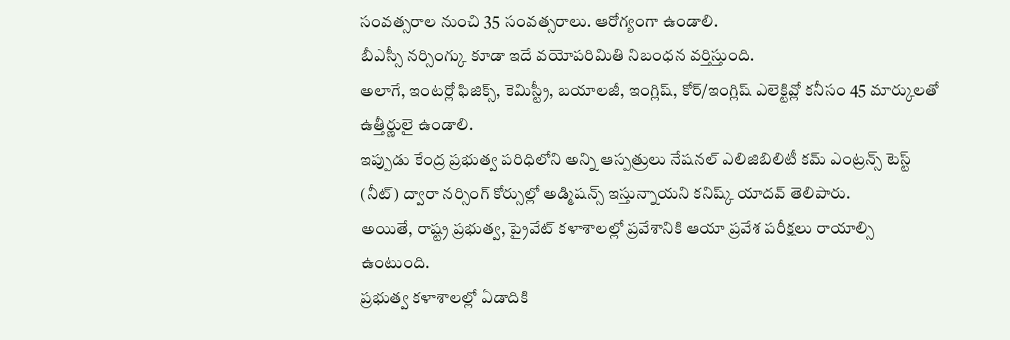సంవత్సరాల నుంచి 35 సంవత్సరాలు. ఆరోగ్యంగా ఉండాలి.
బీఎస్సీ నర్సింగ్కు కూడా ఇదే వయోపరిమితి నిబంధన వర్తిస్తుంది.
అలాగే, ఇంటర్లో ఫిజిక్స్, కెమిస్ట్రీ, బయాలజీ, ఇంగ్లిష్, కోర్/ఇంగ్లిష్ ఎలెక్టివ్లో కనీసం 45 మార్కులతో ఉత్తీర్ణులై ఉండాలి.
ఇప్పుడు కేంద్ర ప్రభుత్వ పరిధిలోని అన్ని ఆస్పత్రులు నేషనల్ ఎలిజిబిలిటీ కమ్ ఎంట్రన్స్ టెస్ట్ (నీట్) ద్వారా నర్సింగ్ కోర్సుల్లో అడ్మిషన్స్ ఇస్తున్నాయని కనిష్క్ యాదవ్ తెలిపారు.
అయితే, రాష్ట్ర ప్రభుత్వ, ప్రైవేట్ కళాశాలల్లో ప్రవేశానికి ఆయా ప్రవేశ పరీక్షలు రాయాల్సి ఉంటుంది.
ప్రభుత్వ కళాశాలల్లో ఏడాదికి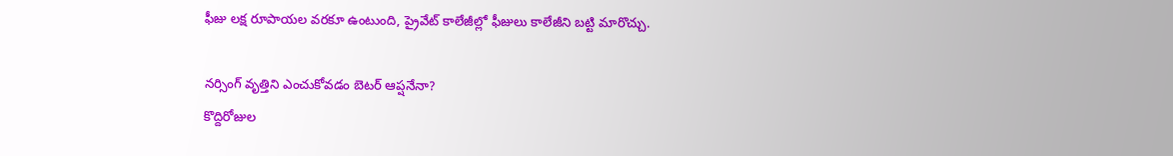ఫీజు లక్ష రూపాయల వరకూ ఉంటుంది, ప్రైవేట్ కాలేజీల్లో ఫీజులు కాలేజీని బట్టి మారొచ్చు.

నర్సింగ్ వృత్తిని ఎంచుకోవడం బెటర్ ఆప్షనేనా?
కొద్దిరోజుల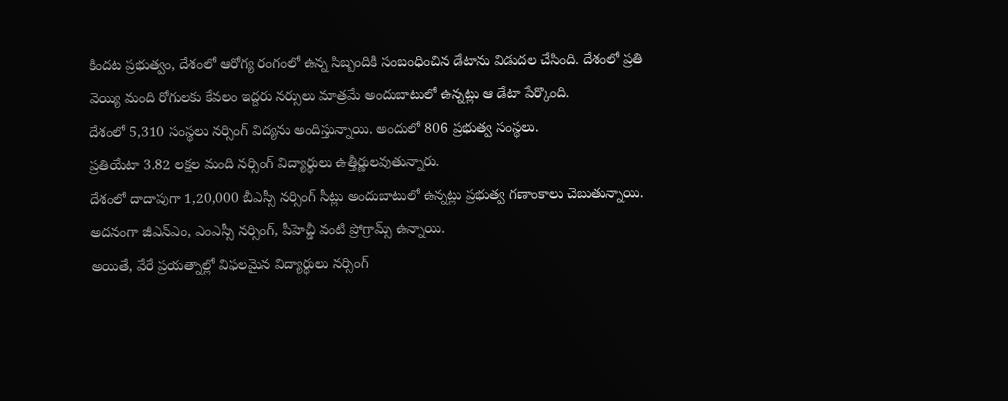కిందట ప్రభుత్వం, దేశంలో ఆరోగ్య రంగంలో ఉన్న సిబ్బందికి సంబంధించిన డేటాను విడుదల చేసింది. దేశంలో ప్రతి వెయ్యి మంది రోగులకు కేవలం ఇద్దరు నర్సులు మాత్రమే అందుబాటులో ఉన్నట్లు ఆ డేటా పేర్కొంది.
దేశంలో 5,310 సంస్థలు నర్సింగ్ విద్యను అందిస్తున్నాయి. అందులో 806 ప్రభుత్వ సంస్థలు.
ప్రతియేటా 3.82 లక్షల మంది నర్సింగ్ విద్యార్థులు ఉత్తీర్ణులవుతున్నారు.
దేశంలో దాదాపుగా 1,20,000 బీఎస్సీ నర్సింగ్ సీట్లు అందుబాటులో ఉన్నట్లు ప్రభుత్వ గణాంకాలు చెబుతున్నాయి. అదనంగా జీఎన్ఎం, ఎంఎస్సీ నర్సింగ్, పీహెచ్డీ వంటి ప్రోగ్రామ్స్ ఉన్నాయి.
అయితే, వేరే ప్రయత్నాల్లో విఫలమైన విద్యార్థులు నర్సింగ్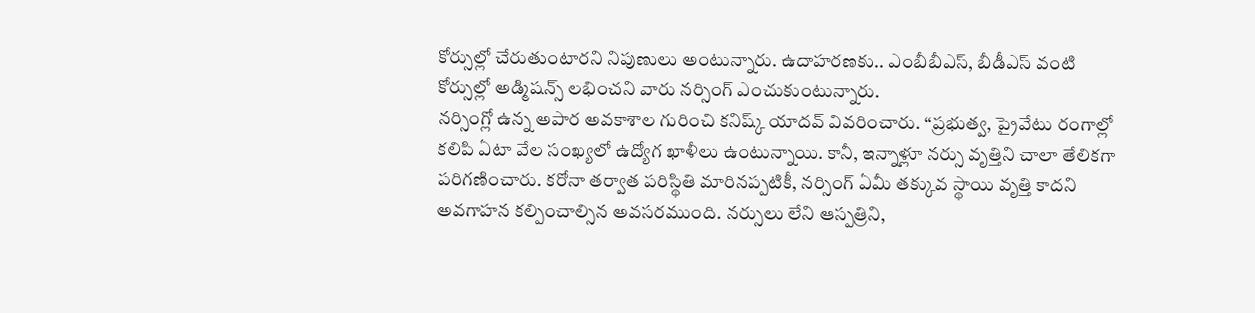కోర్సుల్లో చేరుతుంటారని నిపుణులు అంటున్నారు. ఉదాహరణకు.. ఎంబీబీఎస్, బీడీఎస్ వంటి కోర్సుల్లో అడ్మిషన్స్ లభించని వారు నర్సింగ్ ఎంచుకుంటున్నారు.
నర్సింగ్లో ఉన్న అపార అవకాశాల గురించి కనిష్క్ యాదవ్ వివరించారు. “ప్రభుత్వ, ప్రైవేటు రంగాల్లో కలిపి ఏటా వేల సంఖ్యలో ఉద్యోగ ఖాళీలు ఉంటున్నాయి. కానీ, ఇన్నాళ్లూ నర్సు వృత్తిని చాలా తేలికగా పరిగణించారు. కరోనా తర్వాత పరిస్థితి మారినప్పటికీ, నర్సింగ్ ఏమీ తక్కువ స్థాయి వృత్తి కాదని అవగాహన కల్పించాల్సిన అవసరముంది. నర్సులు లేని ఆస్పత్రిని,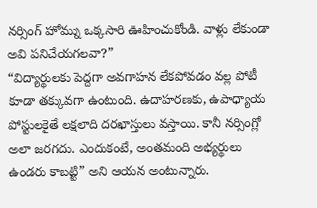నర్సింగ్ హోమ్ను ఒక్కసారి ఊహించుకోండి. వాళ్లు లేకుండా అవి పనిచేయగలవా?”
“విద్యార్థులకు పెద్దగా అవగాహన లేకపోవడం వల్ల పోటీ కూడా తక్కువగా ఉంటుంది. ఉదాహరణకు, ఉపాధ్యాయ పోస్టులకైతే లక్షలాది దరఖాస్తులు వస్తాయి. కానీ నర్సింగ్లో అలా జరగదు. ఎందుకంటే, అంతమంది అభ్యర్థులు ఉండరు కాబట్టి” అని ఆయన అంటున్నారు.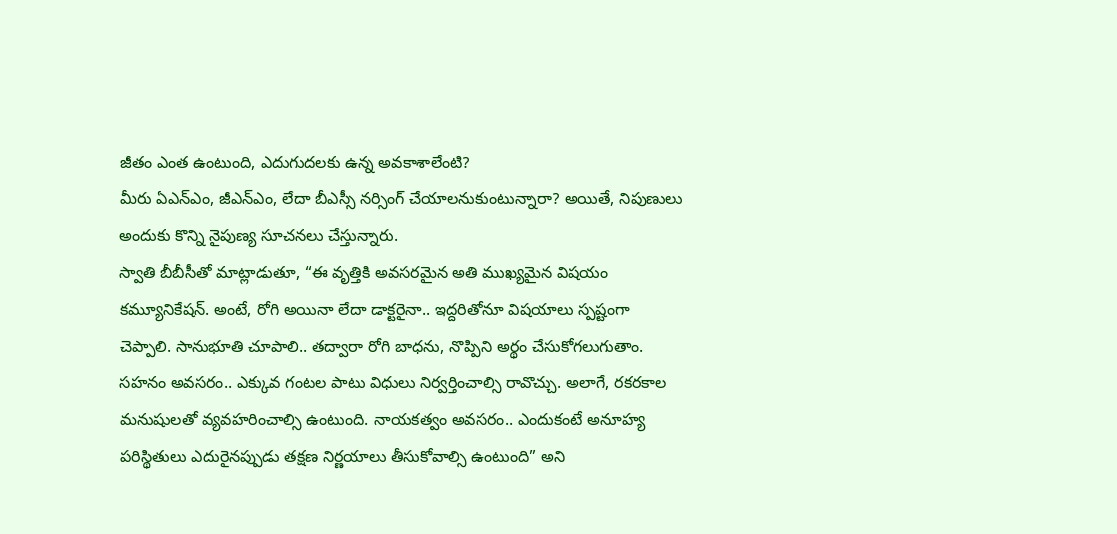జీతం ఎంత ఉంటుంది, ఎదుగుదలకు ఉన్న అవకాశాలేంటి?
మీరు ఏఎన్ఎం, జీఎన్ఎం, లేదా బీఎస్సీ నర్సింగ్ చేయాలనుకుంటున్నారా? అయితే, నిపుణులు అందుకు కొన్ని నైపుణ్య సూచనలు చేస్తున్నారు.
స్వాతి బీబీసీతో మాట్లాడుతూ, “ఈ వృత్తికి అవసరమైన అతి ముఖ్యమైన విషయం కమ్యూనికేషన్. అంటే, రోగి అయినా లేదా డాక్టరైనా.. ఇద్దరితోనూ విషయాలు స్పష్టంగా చెప్పాలి. సానుభూతి చూపాలి.. తద్వారా రోగి బాధను, నొప్పిని అర్థం చేసుకోగలుగుతాం. సహనం అవసరం.. ఎక్కువ గంటల పాటు విధులు నిర్వర్తించాల్సి రావొచ్చు. అలాగే, రకరకాల మనుషులతో వ్యవహరించాల్సి ఉంటుంది. నాయకత్వం అవసరం.. ఎందుకంటే అనూహ్య పరిస్థితులు ఎదురైనప్పుడు తక్షణ నిర్ణయాలు తీసుకోవాల్సి ఉంటుంది” అని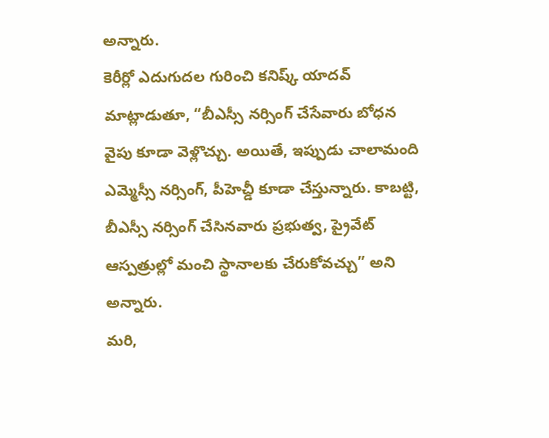అన్నారు.
కెరీర్లో ఎదుగుదల గురించి కనిష్క్ యాదవ్ మాట్లాడుతూ, “బీఎస్సీ నర్సింగ్ చేసేవారు బోధన వైపు కూడా వెళ్లొచ్చు. అయితే, ఇప్పుడు చాలామంది ఎమ్మెస్సీ నర్సింగ్, పీహెచ్డీ కూడా చేస్తున్నారు. కాబట్టి, బీఎస్సీ నర్సింగ్ చేసినవారు ప్రభుత్వ, ప్రైవేట్ ఆస్పత్రుల్లో మంచి స్థానాలకు చేరుకోవచ్చు” అని అన్నారు.
మరి,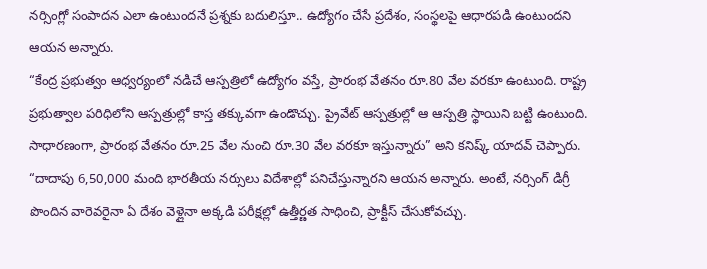నర్సింగ్లో సంపాదన ఎలా ఉంటుందనే ప్రశ్నకు బదులిస్తూ.. ఉద్యోగం చేసే ప్రదేశం, సంస్థలపై ఆధారపడి ఉంటుందని ఆయన అన్నారు.
“కేంద్ర ప్రభుత్వం ఆధ్వర్యంలో నడిచే ఆస్పత్రిలో ఉద్యోగం వస్తే, ప్రారంభ వేతనం రూ.80 వేల వరకూ ఉంటుంది. రాష్ట్ర ప్రభుత్వాల పరిధిలోని ఆస్పత్రుల్లో కాస్త తక్కువగా ఉండొచ్చు. ప్రైవేట్ ఆస్పత్రుల్లో ఆ ఆస్పత్రి స్థాయిని బట్టి ఉంటుంది. సాధారణంగా, ప్రారంభ వేతనం రూ.25 వేల నుంచి రూ.30 వేల వరకూ ఇస్తున్నారు” అని కనిష్క్ యాదవ్ చెప్పారు.
“దాదాపు 6,50,000 మంది భారతీయ నర్సులు విదేశాల్లో పనిచేస్తున్నారని ఆయన అన్నారు. అంటే, నర్సింగ్ డిగ్రీ పొందిన వారెవరైనా ఏ దేశం వెళ్లైనా అక్కడి పరీక్షల్లో ఉత్తీర్ణత సాధించి, ప్రాక్టీస్ చేసుకోవచ్చు.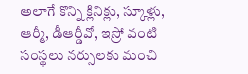అలాగే కొన్ని క్లినిక్లు, స్కూళ్లు, ఆర్మీ, డీఆర్డీవో, ఇస్రో వంటి సంస్థలు నర్సులకు మంచి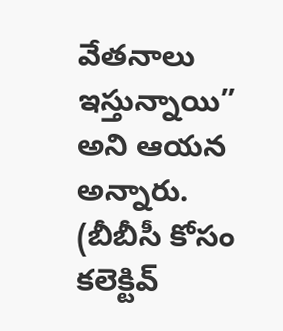వేతనాలు ఇస్తున్నాయి” అని ఆయన అన్నారు.
(బీబీసీ కోసం కలెక్టివ్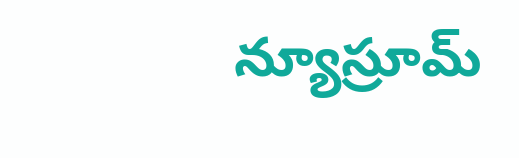న్యూస్రూమ్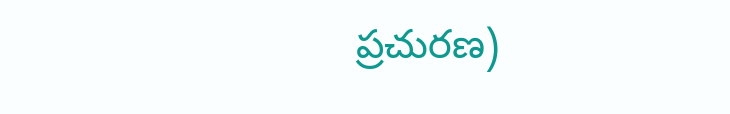ప్రచురణ)